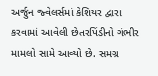અર્જુન જ્વેલર્સમાં કેશિયર દ્વારા કરવામાં આવેલી છેતરપિંડીનો ગંભીર મામલો સામે આવ્યો છે. સમગ્ર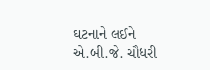ઘટનાને લઈને એ.બી.જે. ચૌધરી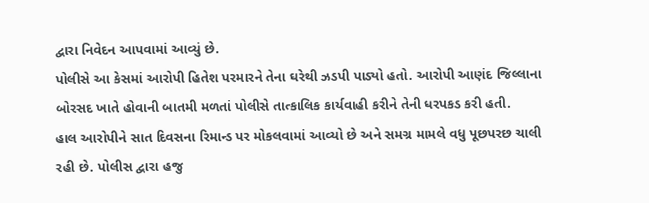દ્વારા નિવેદન આપવામાં આવ્યું છે.
પોલીસે આ કેસમાં આરોપી હિતેશ પરમારને તેના ઘરેથી ઝડપી પાડ્યો હતો. આરોપી આણંદ જિલ્લાના બોરસદ ખાતે હોવાની બાતમી મળતાં પોલીસે તાત્કાલિક કાર્યવાહી કરીને તેની ધરપકડ કરી હતી.
હાલ આરોપીને સાત દિવસના રિમાન્ડ પર મોકલવામાં આવ્યો છે અને સમગ્ર મામલે વધુ પૂછપરછ ચાલી રહી છે. પોલીસ દ્વારા હજુ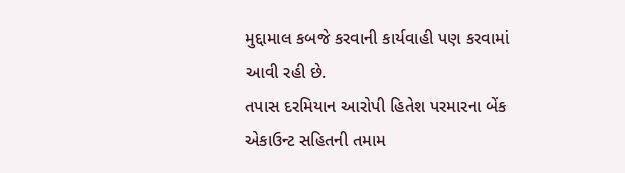મુદ્દામાલ કબજે કરવાની કાર્યવાહી પણ કરવામાં આવી રહી છે.
તપાસ દરમિયાન આરોપી હિતેશ પરમારના બેંક એકાઉન્ટ સહિતની તમામ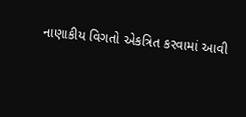નાણાકીય વિગતો એકત્રિત કરવામાં આવી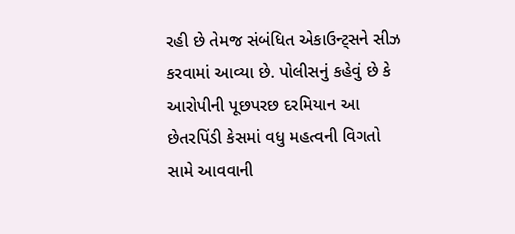રહી છે તેમજ સંબંધિત એકાઉન્ટ્સને સીઝ કરવામાં આવ્યા છે. પોલીસનું કહેવું છે કે આરોપીની પૂછપરછ દરમિયાન આ છેતરપિંડી કેસમાં વધુ મહત્વની વિગતો સામે આવવાની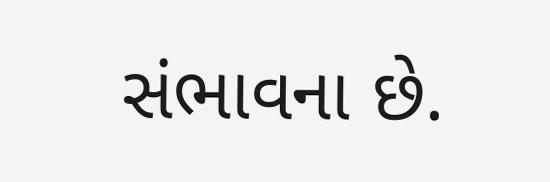સંભાવના છે.